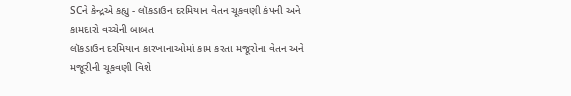SCને કેન્દ્રએ કહ્યુ - લૉકડાઉન દરમિયાન વેતન ચૂકવણી કંપની અને કામદારો વચ્ચેની બાબત
લૉકડાઉન દરમિયાન કારખાનાઓમાં કામ કરતા મજૂરોના વેતન અને મજૂરીની ચૂકવણી વિશે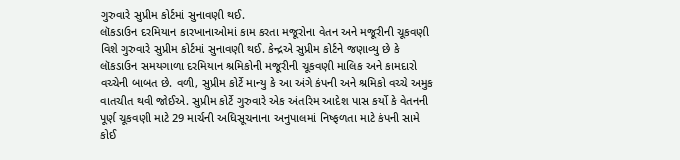ગુરુવારે સુપ્રીમ કોર્ટમાં સુનાવણી થઈ.
લૉકડાઉન દરમિયાન કારખાનાઓમાં કામ કરતા મજૂરોના વેતન અને મજૂરીની ચૂકવણી વિશે ગુરુવારે સુપ્રીમ કોર્ટમાં સુનાવણી થઈ. કેન્દ્રએ સુપ્રીમ કોર્ટને જણાવ્યુ છે કે લૉકડાઉન સમયગાળા દરમિયાન શ્રમિકોની મજૂરીની ચૂકવણી માલિક અને કામદારો વચ્ચેની બાબત છે. વળી, સુપ્રીમ કોર્ટે માન્યુ કે આ અંગે કંપની અને શ્રમિકો વચ્ચે અમુક વાતચીત થવી જોઈએ. સુપ્રીમ કોર્ટે ગુરુવારે એક અંતરિમ આદેશ પાસ કર્યો કે વેતનની પૂર્ણ ચૂકવણી માટે 29 માર્ચની અધિસૂચનાના અનુપાલમાં નિષ્ફળતા માટે કંપની સામે કોઈ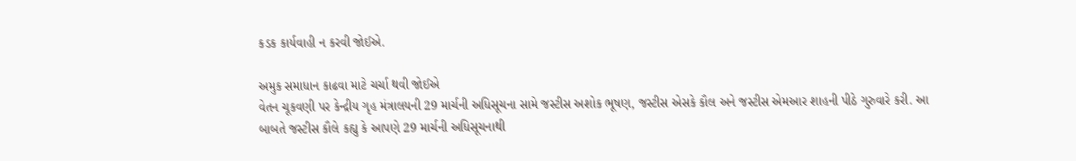કડક કાર્યવાહી ન કરવી જોઈએ.

અમુક સમાધાન કાઢવા માટે ચર્ચા થવી જોઈએ
વેતન ચૂકવણી પર કેન્દ્રીય ગૃહ મંત્રાલયની 29 માર્ચની અધિસૂચના સામે જસ્ટીસ અશોક ભૂષણ, જસ્ટીસ એસકે કૌલ અને જસ્ટીસ એમઆર શાહની પીઠે ગુરુવારે કરી. આ બાબતે જસ્ટીસ કૌલે કહ્યુ કે આપણે 29 માર્ચની અધિસૂચનાથી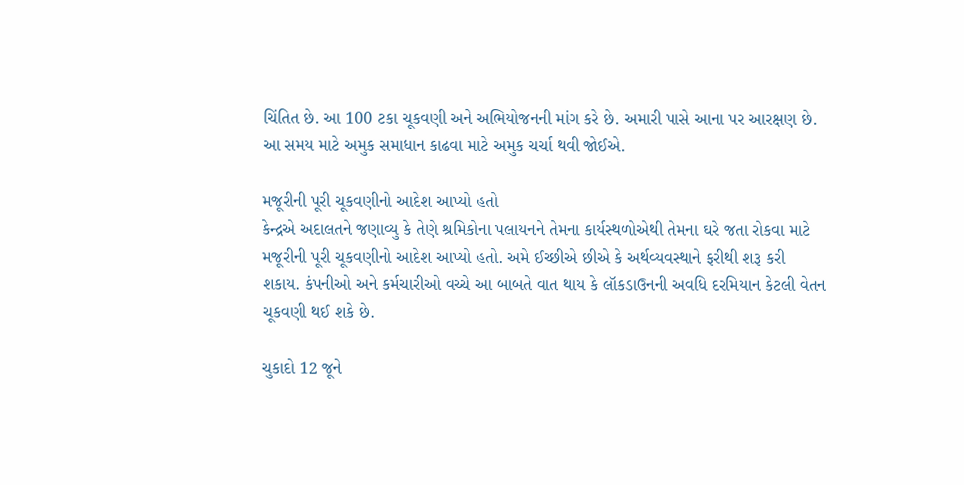ચિંતિત છે. આ 100 ટકા ચૂકવણી અને અભિયોજનની માંગ કરે છે. અમારી પાસે આના પર આરક્ષણ છે. આ સમય માટે અમુક સમાધાન કાઢવા માટે અમુક ચર્ચા થવી જોઈએ.

મજૂરીની પૂરી ચૂકવણીનો આદેશ આપ્યો હતો
કેન્દ્રએ અદાલતને જણાવ્યુ કે તેણે શ્રમિકોના પલાયનને તેમના કાર્યસ્થળોએથી તેમના ઘરે જતા રોકવા માટે મજૂરીની પૂરી ચૂકવણીનો આદેશ આપ્યો હતો. અમે ઈચ્છીએ છીએ કે અર્થવ્યવસ્થાને ફરીથી શરૂ કરી શકાય. કંપનીઓ અને કર્મચારીઓ વચ્ચે આ બાબતે વાત થાય કે લૉકડાઉનની અવધિ દરમિયાન કેટલી વેતન ચૂકવણી થઈ શકે છે.

ચુકાદો 12 જૂને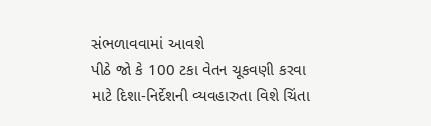સંભળાવવામાં આવશે
પીઠે જો કે 100 ટકા વેતન ચૂકવણી કરવા માટે દિશા-નિર્દેશની વ્યવહારુતા વિશે ચિંતા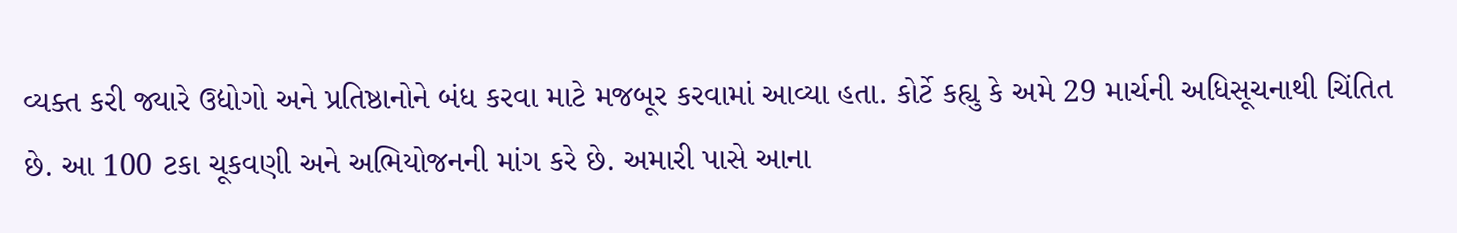વ્યક્ત કરી જ્યારે ઉદ્યોગો અને પ્રતિષ્ઠાનોને બંધ કરવા માટે મજબૂર કરવામાં આવ્યા હતા. કોર્ટે કહ્યુ કે અમે 29 માર્ચની અધિસૂચનાથી ચિંતિત છે. આ 100 ટકા ચૂકવણી અને અભિયોજનની માંગ કરે છે. અમારી પાસે આના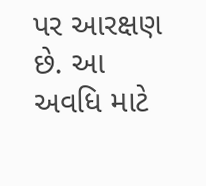પર આરક્ષણ છે. આ અવધિ માટે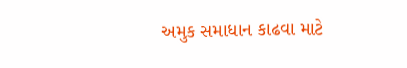અમુક સમાધાન કાઢવા માટે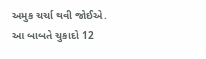અમુક ચર્ચા થવી જોઈએ. આ બાબતે ચુકાદો 12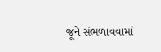જૂને સંભળાવવામાં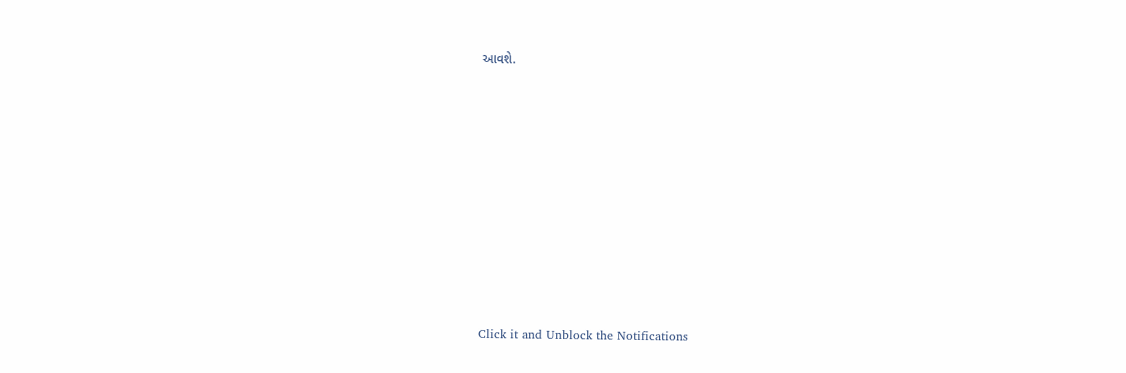આવશે.












Click it and Unblock the Notifications